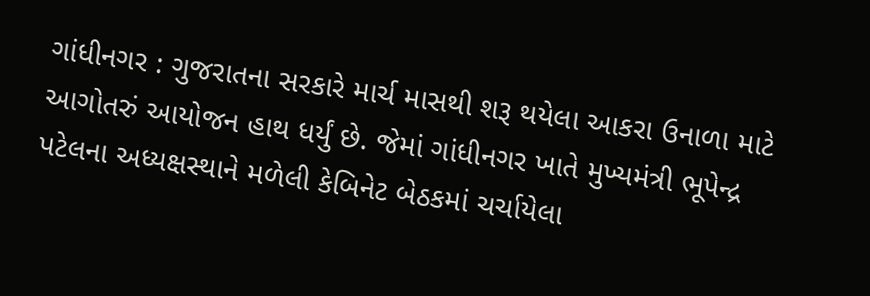ગાંધીનગર : ગુજરાતના સરકારે માર્ચ માસથી શરૂ થયેલા આકરા ઉનાળા માટે આગોતરું આયોજન હાથ ધર્યું છે. જેમાં ગાંધીનગર ખાતે મુખ્યમંત્રી ભૂપેન્દ્ર પટેલના અધ્યક્ષસ્થાને મળેલી કેબિનેટ બેઠકમાં ચર્ચાયેલા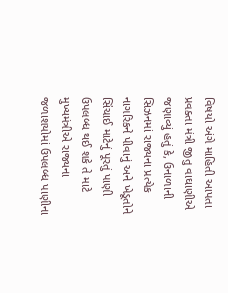વિષયો અંગે માહિતી આપતા પ્રવક્તા મંત્રી જીતુ વાઘાણીએ જણાવ્યું હતું કે, ઉનાળાની સિઝનમાં રાજ્યના પ્રત્યેક નાગરિકને પીવાનું અને ખેડૂતોને સિંચાઈ માટેનું પૂરતું પાણી ઉપલબ્ધ થઈ શકે તે માટે મુખ્યમંત્રીએ રાજ્યના જળાશયોમાં ઉપલબ્ધ પાણીના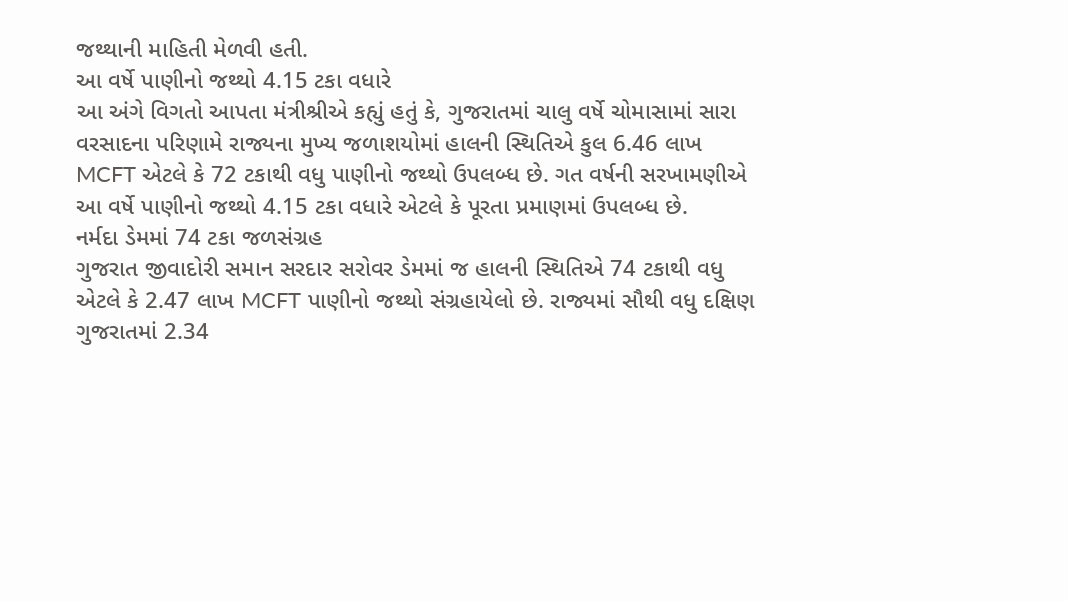જથ્થાની માહિતી મેળવી હતી.
આ વર્ષે પાણીનો જથ્થો 4.15 ટકા વધારે
આ અંગે વિગતો આપતા મંત્રીશ્રીએ કહ્યું હતું કે, ગુજરાતમાં ચાલુ વર્ષે ચોમાસામાં સારા વરસાદના પરિણામે રાજ્યના મુખ્ય જળાશયોમાં હાલની સ્થિતિએ કુલ 6.46 લાખ MCFT એટલે કે 72 ટકાથી વધુ પાણીનો જથ્થો ઉપલબ્ધ છે. ગત વર્ષની સરખામણીએ આ વર્ષે પાણીનો જથ્થો 4.15 ટકા વધારે એટલે કે પૂરતા પ્રમાણમાં ઉપલબ્ધ છે.
નર્મદા ડેમમાં 74 ટકા જળસંગ્રહ
ગુજરાત જીવાદોરી સમાન સરદાર સરોવર ડેમમાં જ હાલની સ્થિતિએ 74 ટકાથી વધુ એટલે કે 2.47 લાખ MCFT પાણીનો જથ્થો સંગ્રહાયેલો છે. રાજ્યમાં સૌથી વધુ દક્ષિણ ગુજરાતમાં 2.34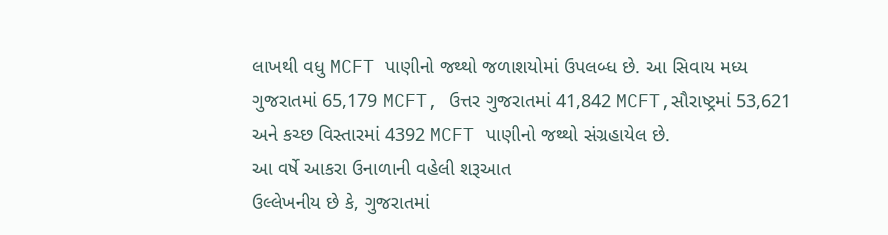લાખથી વધુ MCFT પાણીનો જથ્થો જળાશયોમાં ઉપલબ્ધ છે. આ સિવાય મધ્ય ગુજરાતમાં 65,179 MCFT, ઉત્તર ગુજરાતમાં 41,842 MCFT,સૌરાષ્ટ્રમાં 53,621 અને કચ્છ વિસ્તારમાં 4392 MCFT પાણીનો જથ્થો સંગ્રહાયેલ છે.
આ વર્ષે આકરા ઉનાળાની વહેલી શરૂઆત
ઉલ્લેખનીય છે કે, ગુજરાતમાં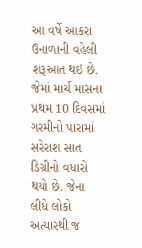આ વર્ષે આકરા ઉનાળાની વહેલી શરૂઆત થઇ છે. જેમાં માર્ચ માસના પ્રથમ 10 દિવસમાં ગરમીનો પારામાં સરેરાશ સાત ડિગ્રીનો વધારો થયો છે. જેના લીધે લોકો અત્યારથી જ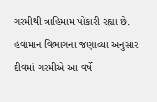ગરમીથી ત્રાહિમામ પોકારી રહ્યા છે. હવામાન વિભાગના જણાવ્યા અનુસાર દીવમાં ગરમીએ આ વર્ષે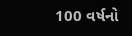100 વર્ષનો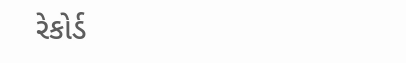રેકોર્ડ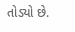તોડ્યો છે.